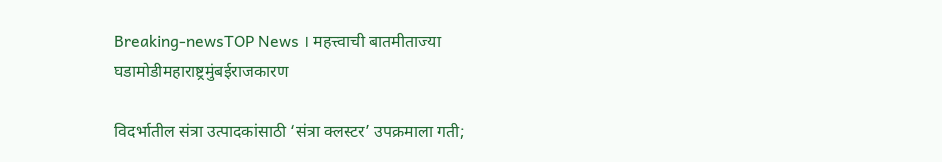Breaking-newsTOP News । महत्त्वाची बातमीताज्या घडामोडीमहाराष्ट्रमुंबईराजकारण

विदर्भातील संत्रा उत्पादकांसाठी ‘संत्रा क्लस्टर’ उपक्रमाला गती;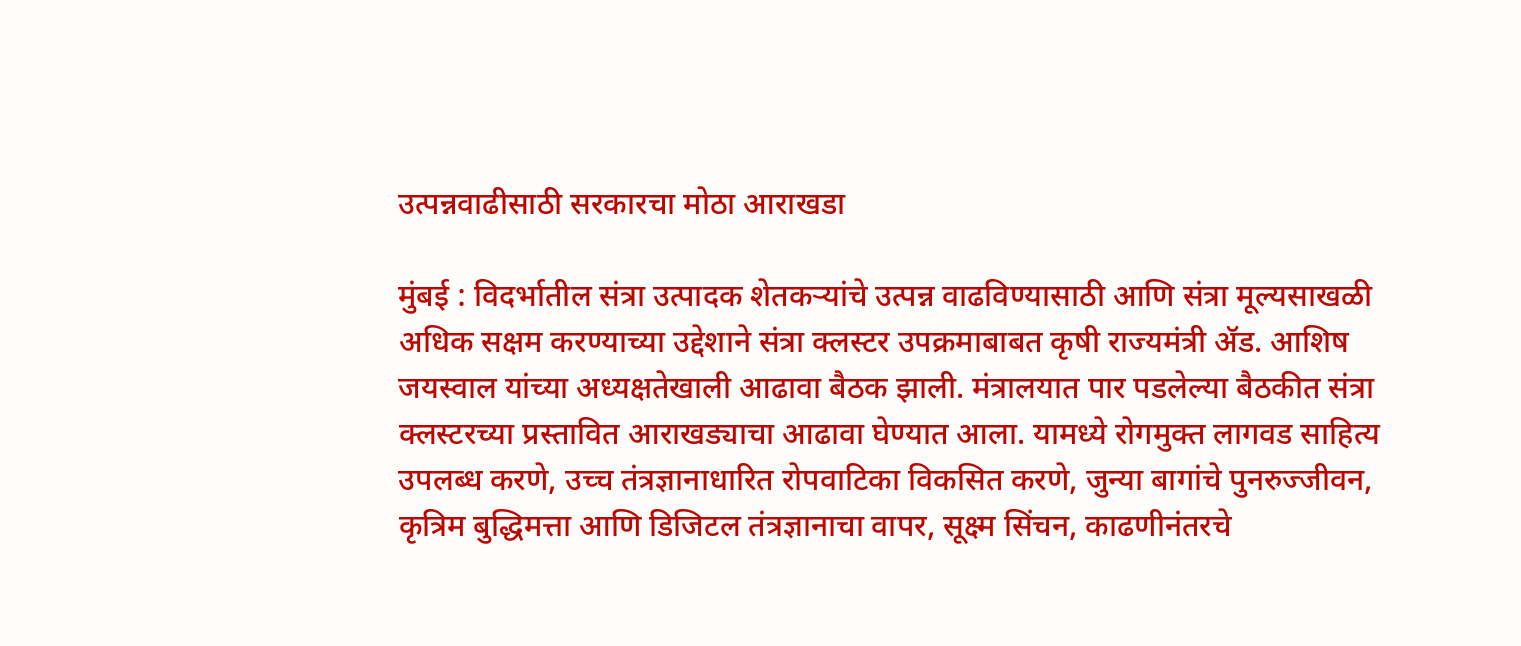उत्पन्नवाढीसाठी सरकारचा मोठा आराखडा

मुंबई : विदर्भातील संत्रा उत्पादक शेतकऱ्यांचे उत्पन्न वाढविण्यासाठी आणि संत्रा मूल्यसाखळी अधिक सक्षम करण्याच्या उद्देशाने संत्रा क्लस्टर उपक्रमाबाबत कृषी राज्यमंत्री ॲड. आशिष जयस्वाल यांच्या अध्यक्षतेखाली आढावा बैठक झाली. मंत्रालयात पार पडलेल्या बैठकीत संत्रा क्लस्टरच्या प्रस्तावित आराखड्याचा आढावा घेण्यात आला. यामध्ये रोगमुक्त लागवड साहित्य उपलब्ध करणे, उच्च तंत्रज्ञानाधारित रोपवाटिका विकसित करणे, जुन्या बागांचे पुनरुज्जीवन, कृत्रिम बुद्धिमत्ता आणि डिजिटल तंत्रज्ञानाचा वापर, सूक्ष्म सिंचन, काढणीनंतरचे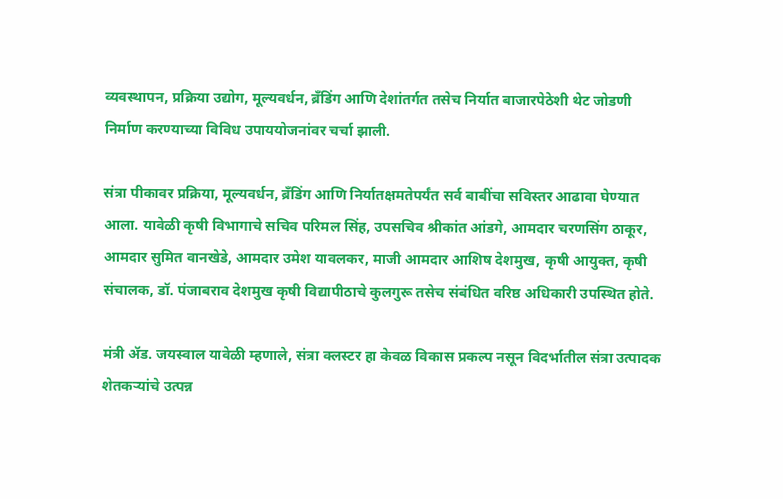व्यवस्थापन, प्रक्रिया उद्योग, मूल्यवर्धन, ब्रँडिंग आणि देशांतर्गत तसेच निर्यात बाजारपेठेशी थेट जोडणी निर्माण करण्याच्या विविध उपाययोजनांवर चर्चा झाली.

संत्रा पीकावर प्रक्रिया, मूल्यवर्धन, ब्रँडिंग आणि निर्यातक्षमतेपर्यंत सर्व बाबींचा सविस्तर आढावा घेण्यात आला. यावेळी कृषी विभागाचे सचिव परिमल सिंह, उपसचिव श्रीकांत आंडगे, आमदार चरणसिंग ठाकूर, आमदार सुमित वानखेडे, आमदार उमेश यावलकर, माजी आमदार आशिष देशमुख, कृषी आयुक्त, कृषी संचालक, डॉ. पंजाबराव देशमुख कृषी विद्यापीठाचे कुलगुरू तसेच संबंधित वरिष्ठ अधिकारी उपस्थित होते.

मंत्री ॲड. जयस्वाल यावेळी म्हणाले, संत्रा क्लस्टर हा केवळ विकास प्रकल्प नसून विदर्भातील संत्रा उत्पादक शेतकऱ्यांचे उत्पन्न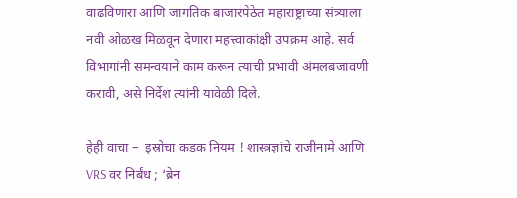वाढविणारा आणि जागतिक बाजारपेठेत महाराष्ट्राच्या संत्र्याला नवी ओळख मिळवून देणारा महत्त्वाकांक्षी उपक्रम आहे. सर्व विभागांनी समन्वयाने काम करून त्याची प्रभावी अंमलबजावणी करावी, असे निर्देश त्यांनी यावेळी दिले.

हेही वाचा –  इस्रोचा कडक नियम ! शास्त्रज्ञांचे राजीनामे आणि VRS वर निर्बंध ; ‘ब्रेन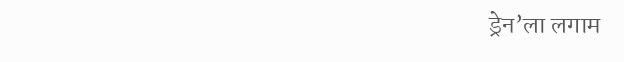ड्रेन’ला लगाम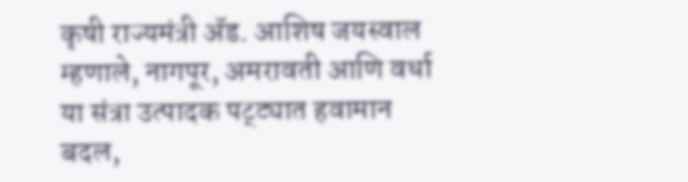कृषी राज्यमंत्री ॲड. आशिष जयस्वाल म्हणाले, नागपूर, अमरावती आणि वर्धा या संत्रा उत्पादक पट्ट्यात हवामान बदल,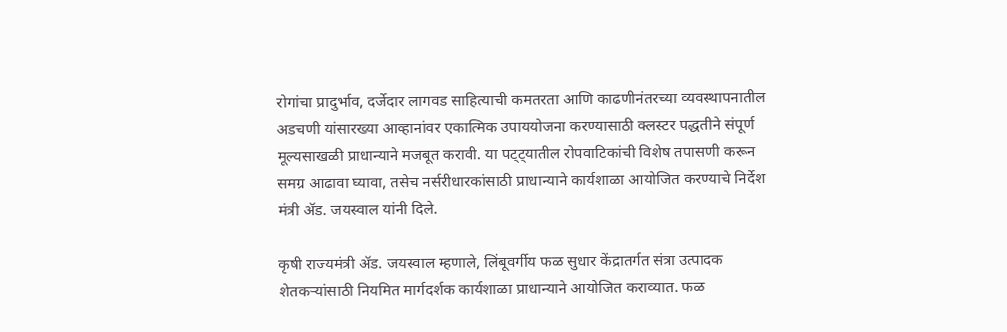रोगांचा प्रादुर्भाव, दर्जेदार लागवड साहित्याची कमतरता आणि काढणीनंतरच्या व्यवस्थापनातील अडचणी यांसारख्या आव्हानांवर एकात्मिक उपाययोजना करण्यासाठी क्लस्टर पद्धतीने संपूर्ण मूल्यसाखळी प्राधान्याने मजबूत करावी. या पट्ट्यातील रोपवाटिकांची विशेष तपासणी करून समग्र आढावा घ्यावा, तसेच नर्सरीधारकांसाठी प्राधान्याने कार्यशाळा आयोजित करण्याचे निर्देश मंत्री ॲड. जयस्वाल यांनी दिले.

कृषी राज्यमंत्री ॲड. जयस्वाल म्हणाले, लिंबूवर्गीय फळ सुधार केंद्रातर्गत संत्रा उत्पादक शेतकऱ्यांसाठी नियमित मार्गदर्शक कार्यशाळा प्राधान्याने आयोजित कराव्यात. फळ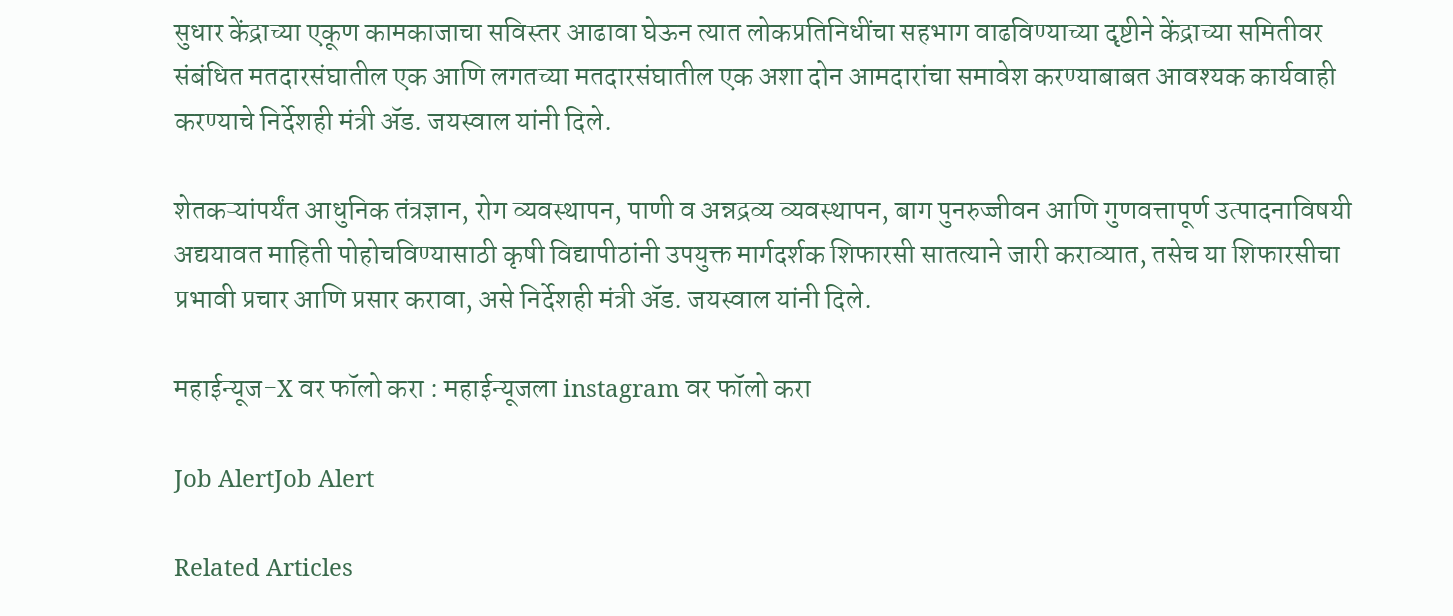सुधार केंद्राच्या एकूण कामकाजाचा सविस्तर आढावा घेऊन त्यात लोकप्रतिनिधींचा सहभाग वाढविण्याच्या दृष्टीने केंद्राच्या समितीवर संबंधित मतदारसंघातील एक आणि लगतच्या मतदारसंघातील एक अशा दोन आमदारांचा समावेश करण्याबाबत आवश्यक कार्यवाही करण्याचे निर्देशही मंत्री ॲड. जयस्वाल यांनी दिले.

शेतकऱ्यांपर्यंत आधुनिक तंत्रज्ञान, रोग व्यवस्थापन, पाणी व अन्नद्रव्य व्यवस्थापन, बाग पुनरुज्जीवन आणि गुणवत्तापूर्ण उत्पादनाविषयी अद्ययावत माहिती पोहोचविण्यासाठी कृषी विद्यापीठांनी उपयुक्त मार्गदर्शक शिफारसी सातत्याने जारी कराव्यात, तसेच या शिफारसीचा प्रभावी प्रचार आणि प्रसार करावा, असे निर्देशही मंत्री ॲड. जयस्वाल यांनी दिले.

महाईन्यूज-X वर फॉलो करा : महाईन्यूजला instagram वर फॉलो करा

Job AlertJob Alert

Related Articles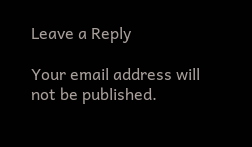Leave a Reply

Your email address will not be published.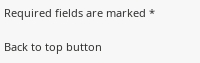Required fields are marked *

Back to top button